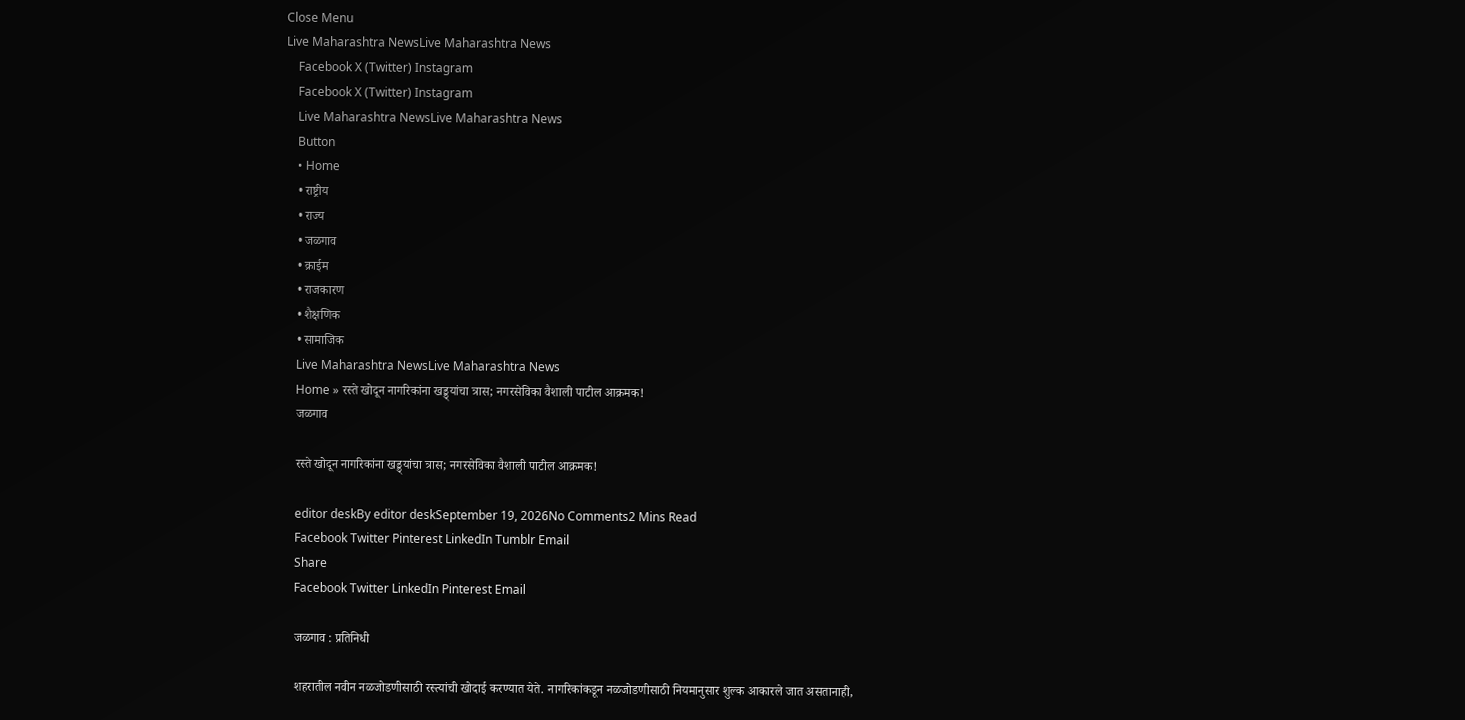Close Menu
Live Maharashtra NewsLive Maharashtra News
    Facebook X (Twitter) Instagram
    Facebook X (Twitter) Instagram
    Live Maharashtra NewsLive Maharashtra News
    Button
    • Home
    • राष्ट्रीय
    • राज्य
    • जळगाव
    • क्राईम
    • राजकारण
    • शैक्षणिक
    • सामाजिक
    Live Maharashtra NewsLive Maharashtra News
    Home » रस्ते खोदून नागरिकांना खड्ड्यांचा त्रास; नगरसेविका वैशाली पाटील आक्रमक!
    जळगाव

    रस्ते खोदून नागरिकांना खड्ड्यांचा त्रास; नगरसेविका वैशाली पाटील आक्रमक!

    editor deskBy editor deskSeptember 19, 2026No Comments2 Mins Read
    Facebook Twitter Pinterest LinkedIn Tumblr Email
    Share
    Facebook Twitter LinkedIn Pinterest Email

    जळगाव : प्रतिनिधी

    शहरातील नवीन नळजोडणीसाठी रस्त्यांची खोदाई करण्यात येते. नागरिकांकडून नळजोडणीसाठी नियमानुसार शुल्क आकारले जात असतानाही,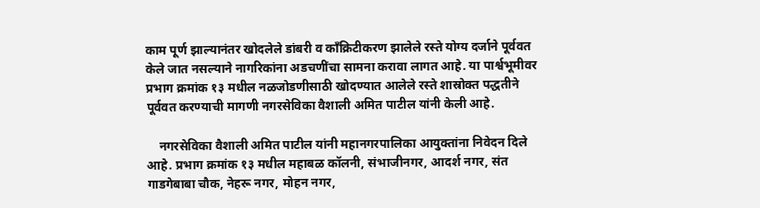काम पूर्ण झाल्यानंतर खोदलेले डांबरी व काँक्रिटीकरण झालेले रस्ते योग्य दर्जाने पूर्ववत केले जात नसल्याने नागरिकांना अडचणींचा सामना करावा लागत आहे. या पार्श्वभूमीवर प्रभाग क्रमांक १३ मधील नळजोडणीसाठी खोदण्यात आलेले रस्ते शास्रोक्त पद्धतीने पूर्ववत करण्याची मागणी नगरसेविका वैशाली अमित पाटील यांनी केली आहे.

    नगरसेविका वैशाली अमित पाटील यांनी महानगरपालिका आयुक्तांना निवेदन दिले आहे. प्रभाग क्रमांक १३ मधील महाबळ कॉलनी, संभाजीनगर, आदर्श नगर, संत गाडगेबाबा चौक, नेहरू नगर, मोहन नगर,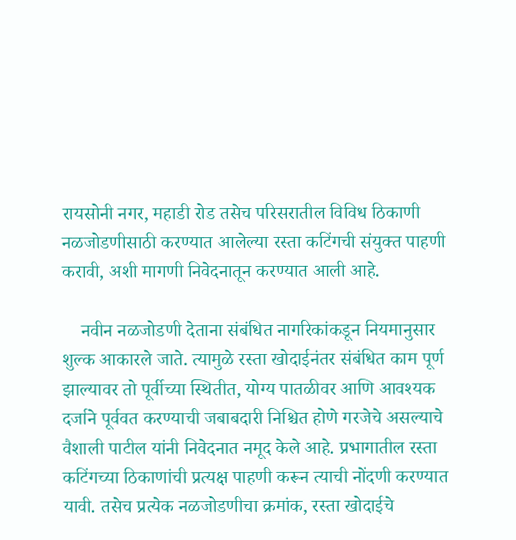रायसोनी नगर, महाडी रोड तसेच परिसरातील विविध ठिकाणी नळजोडणीसाठी करण्यात आलेल्या रस्ता कटिंगची संयुक्त पाहणी करावी, अशी मागणी निवेदनातून करण्यात आली आहे.

    नवीन नळजोडणी देताना संबंधित नागरिकांकडून नियमानुसार शुल्क आकारले जाते. त्यामुळे रस्ता खोदाईनंतर संबंधित काम पूर्ण झाल्यावर तो पूर्वीच्या स्थितीत, योग्य पातळीवर आणि आवश्यक दर्जाने पूर्ववत करण्याची जबाबदारी निश्चित होणे गरजेचे असल्याचे वैशाली पाटील यांनी निवेदनात नमूद केले आहे. प्रभागातील रस्ता कटिंगच्या ठिकाणांची प्रत्यक्ष पाहणी करून त्याची नोंदणी करण्यात यावी. तसेच प्रत्येक नळजोडणीचा क्रमांक, रस्ता खोदाईचे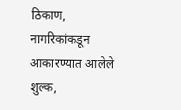ठिकाण, नागरिकांकडून आकारण्यात आलेले शुल्क,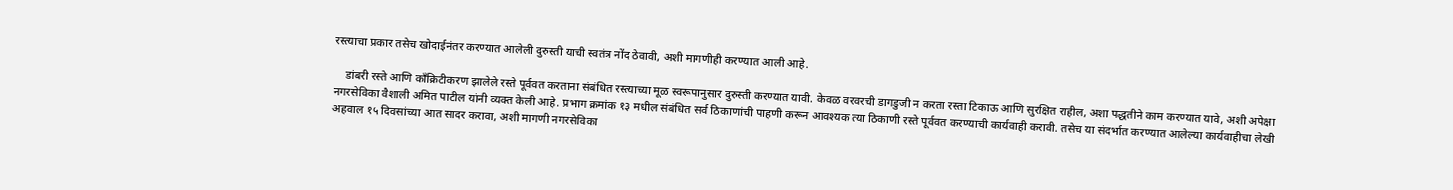रस्त्याचा प्रकार तसेच खोदाईनंतर करण्यात आलेली दुरुस्ती याची स्वतंत्र नोंद ठेवावी, अशी मागणीही करण्यात आली आहे.

    डांबरी रस्ते आणि काँक्रिटीकरण झालेले रस्ते पूर्ववत करताना संबंधित रस्त्याच्या मूळ स्वरूपानुसार दुरुस्ती करण्यात यावी. केवळ वरवरची डागडुजी न करता रस्ता टिकाऊ आणि सुरक्षित राहील, अशा पद्धतीने काम करण्यात यावे, अशी अपेक्षा नगरसेविका वैशाली अमित पाटील यांनी व्यक्त केली आहे. प्रभाग क्रमांक १३ मधील संबंधित सर्व ठिकाणांची पाहणी करून आवश्यक त्या ठिकाणी रस्ते पूर्ववत करण्याची कार्यवाही करावी. तसेच या संदर्भात करण्यात आलेल्या कार्यवाहीचा लेखी अहवाल १५ दिवसांच्या आत सादर करावा, अशी मागणी नगरसेविका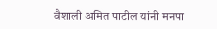वैशाली अमित पाटील यांनी मनपा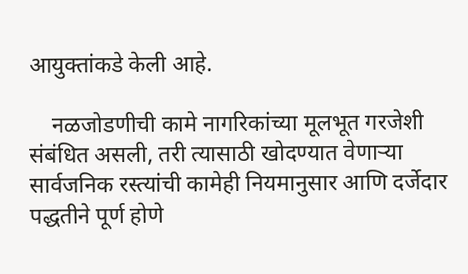आयुक्तांकडे केली आहे.

    नळजोडणीची कामे नागरिकांच्या मूलभूत गरजेशी संबंधित असली, तरी त्यासाठी खोदण्यात वेणाऱ्या सार्वजनिक रस्त्यांची कामेही नियमानुसार आणि दर्जेदार पद्धतीने पूर्ण होणे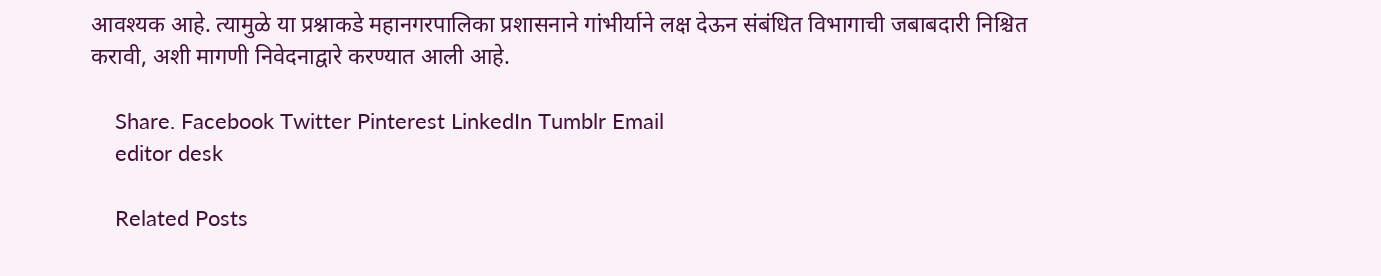आवश्यक आहे. त्यामुळे या प्रश्नाकडे महानगरपालिका प्रशासनाने गांभीर्याने लक्ष देऊन संबंधित विभागाची जबाबदारी निश्चित करावी, अशी मागणी निवेदनाद्वारे करण्यात आली आहे.

    Share. Facebook Twitter Pinterest LinkedIn Tumblr Email
    editor desk

    Related Posts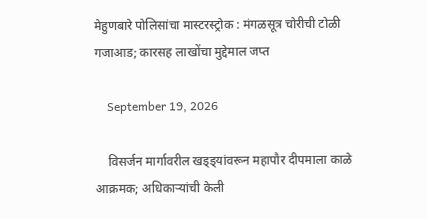मेहुणबारे पोलिसांचा मास्टरस्ट्रोक : मंगळसूत्र चोरीची टोळी गजाआड; कारसह लाखोंचा मुद्देमाल जप्त

    September 19, 2026

    विसर्जन मार्गावरील खड्ड्यांवरून महापौर दीपमाला काळे आक्रमक; अधिकाऱ्यांची केली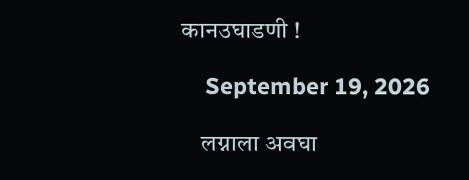कानउघाडणी !

    September 19, 2026

    लग्नाला अवघा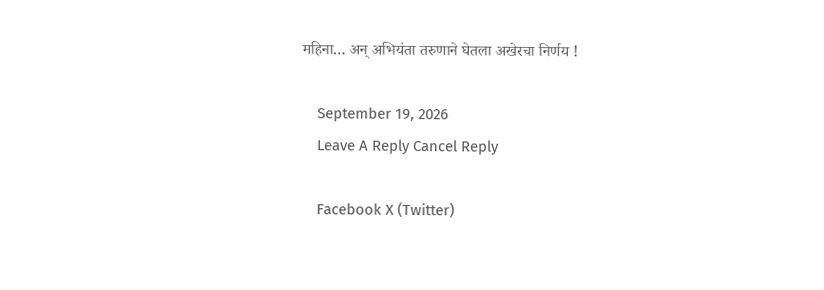महिना… अन् अभियंता तरुणाने घेतला अखेरचा निर्णय !

    September 19, 2026
    Leave A Reply Cancel Reply

    Facebook X (Twitter)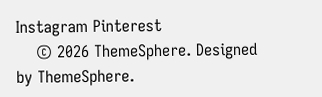Instagram Pinterest
    © 2026 ThemeSphere. Designed by ThemeSphere.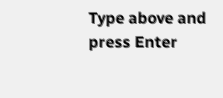Type above and press Enter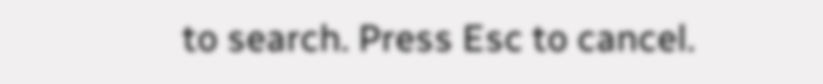to search. Press Esc to cancel.